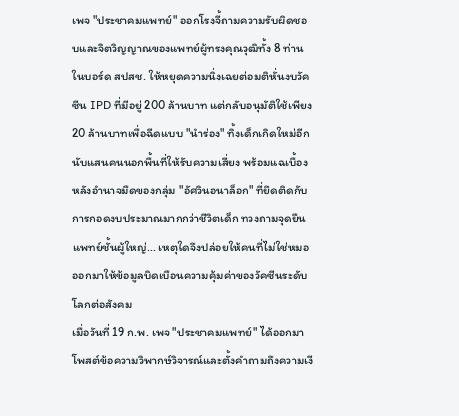เพจ "ประชาคมแพทย์" ออกโรงจี้ถามความรับผิดชอบและจิตวิญญาณของแพทย์ผู้ทรงคุณวุฒิทั้ง 8 ท่านในบอร์ด สปสช. ให้หยุดความนิ่งเฉยต่อมติหั่นงบวัคซีน IPD ที่มีอยู่ 200 ล้านบาท แต่กลับอนุมัติใช้เพียง 20 ล้านบาทเพื่อฉีดแบบ "นำร่อง" ทิ้งเด็กเกิดใหม่อีกนับแสนคนนอกพื้นที่ให้รับความเสี่ยง พร้อมแฉเบื้องหลังอำนาจมืดของกลุ่ม "อัศวินอนาล็อก" ที่ยึดติดกับการกอดงบประมาณมากกว่าชีวิตเด็ก ทวงถามจุดยืนแพทย์ชั้นผู้ใหญ่... เหตุใดจึงปล่อยให้คนที่ไม่ใช่หมอ ออกมาให้ข้อมูลบิดเบือนความคุ้มค่าของวัคซีนระดับโลกต่อสังคม
เมื่อวันที่ 19 ก.พ. เพจ "ประชาคมแพทย์" ได้ออกมาโพสต์ข้อความวิพากษ์วิจารณ์และตั้งคำถามถึงความเงี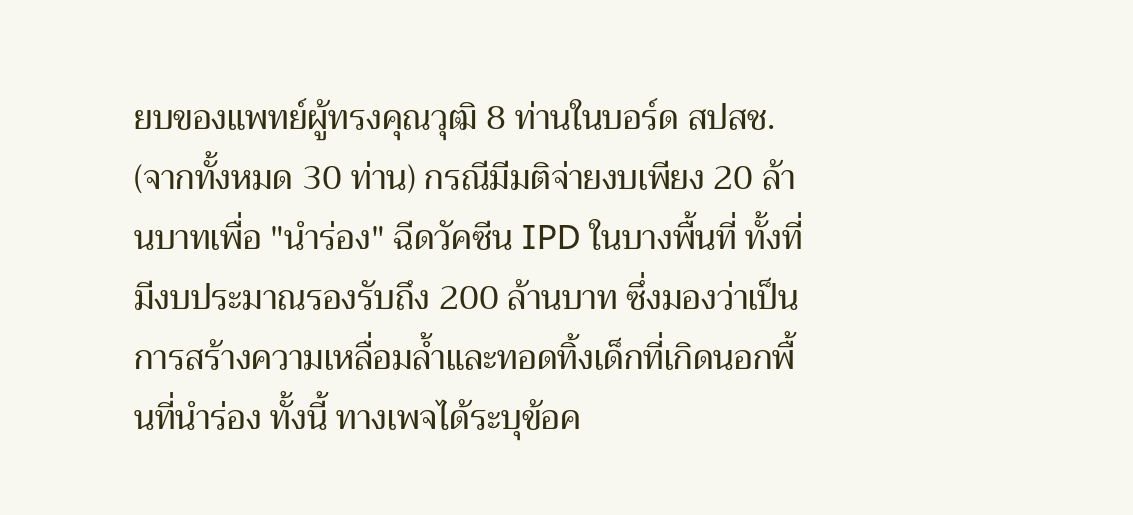ยบของแพทย์ผู้ทรงคุณวุฒิ 8 ท่านในบอร์ด สปสช. (จากทั้งหมด 30 ท่าน) กรณีมีมติจ่ายงบเพียง 20 ล้านบาทเพื่อ "นำร่อง" ฉีดวัคซีน IPD ในบางพื้นที่ ทั้งที่มีงบประมาณรองรับถึง 200 ล้านบาท ซึ่งมองว่าเป็นการสร้างความเหลื่อมล้ำและทอดทิ้งเด็กที่เกิดนอกพื้นที่นำร่อง ทั้งนี้ ทางเพจได้ระบุข้อค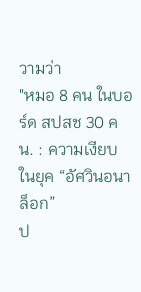วามว่า
"หมอ 8 คน ในบอร์ด สปสช 30 คน. : ความเงียบในยุค “อัศวินอนาล็อก”
ป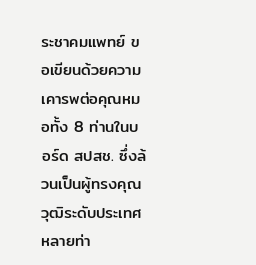ระชาคมแพทย์ ขอเขียนด้วยความเคารพต่อคุณหมอทั้ง 8 ท่านในบอร์ด สปสช. ซึ่งล้วนเป็นผู้ทรงคุณวุฒิระดับประเทศ หลายท่า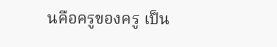นคือครูของครู เป็น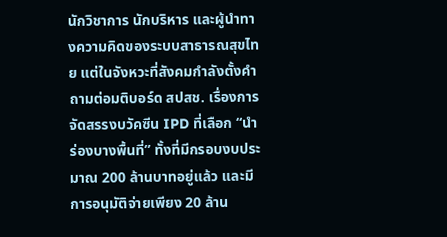นักวิชาการ นักบริหาร และผู้นำทางความคิดของระบบสาธารณสุขไทย แต่ในจังหวะที่สังคมกำลังตั้งคำถามต่อมติบอร์ด สปสช. เรื่องการจัดสรรงบวัคซีน IPD ที่เลือก “นำร่องบางพื้นที่” ทั้งที่มีกรอบงบประมาณ 200 ล้านบาทอยู่แล้ว และมีการอนุมัติจ่ายเพียง 20 ล้าน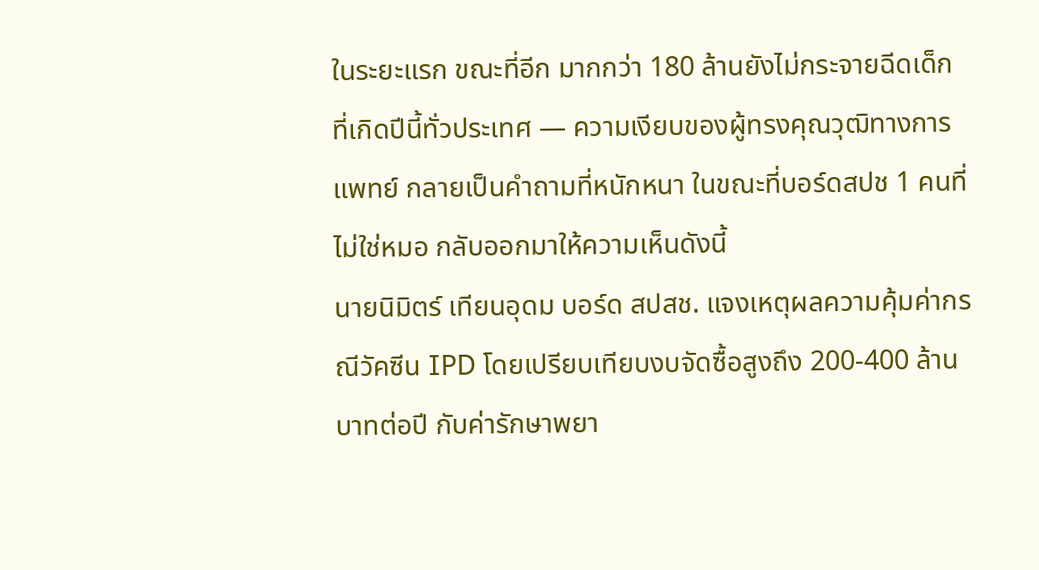ในระยะแรก ขณะที่อีก มากกว่า 180 ล้านยังไม่กระจายฉีดเด็กที่เกิดปีนี้ทั่วประเทศ — ความเงียบของผู้ทรงคุณวุฒิทางการแพทย์ กลายเป็นคำถามที่หนักหนา ในขณะที่บอร์ดสปช 1 คนที่ไม่ใช่หมอ กลับออกมาให้ความเห็นดังนี้
นายนิมิตร์ เทียนอุดม บอร์ด สปสช. แจงเหตุผลความคุ้มค่ากรณีวัคซีน IPD โดยเปรียบเทียบงบจัดซื้อสูงถึง 200-400 ล้านบาทต่อปี กับค่ารักษาพยา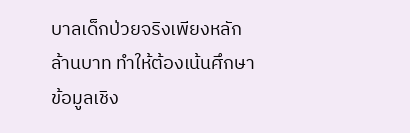บาลเด็กป่วยจริงเพียงหลักล้านบาท ทำให้ต้องเน้นศึกษาข้อมูลเชิง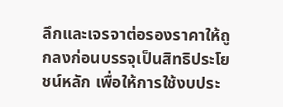ลึกและเจรจาต่อรองราคาให้ถูกลงก่อนบรรจุเป็นสิทธิประโยชน์หลัก เพื่อให้การใช้งบประ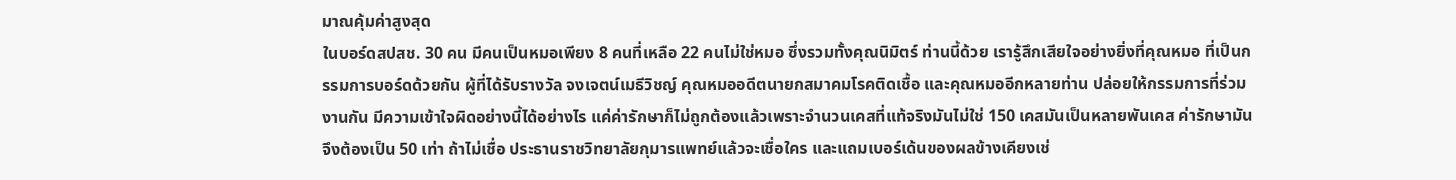มาณคุ้มค่าสูงสุด
ในบอร์ดสปสช. 30 คน มีคนเป็นหมอเพียง 8 คนที่เหลือ 22 คนไม่ใช่หมอ ซึ่งรวมทั้งคุณนิมิตร์ ท่านนี้ด้วย เรารู้สึกเสียใจอย่างยิ่งที่คุณหมอ ที่เป็นกรรมการบอร์ดด้วยกัน ผู้ที่ได้รับรางวัล จงเจตน์เมธีวิชญ์ คุณหมออดีตนายกสมาคมโรคติดเชื้อ และคุณหมออีกหลายท่าน ปล่อยให้กรรมการที่ร่วมงานกัน มีความเข้าใจผิดอย่างนี้ได้อย่างไร แค่ค่ารักษาก็ไม่ถูกต้องแล้วเพราะจำนวนเคสที่แท้จริงมันไม่ใช่ 150 เคสมันเป็นหลายพันเคส ค่ารักษามันจึงต้องเป็น 50 เท่า ถ้าไม่เชื่อ ประธานราชวิทยาลัยกุมารแพทย์แล้วจะเชื่อใคร และแถมเบอร์เด้นของผลข้างเคียงเช่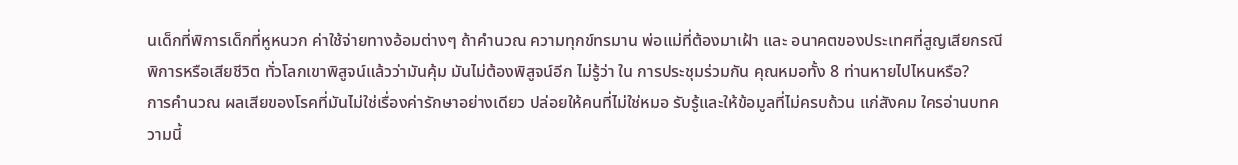นเด็กที่พิการเด็กที่หูหนวก ค่าใช้จ่ายทางอ้อมต่างๆ ถ้าคำนวณ ความทุกข์ทรมาน พ่อแม่ที่ต้องมาเฝ้า และ อนาคตของประเทศที่สูญเสียกรณีพิการหรือเสียชีวิต ทั่วโลกเขาพิสูจน์แล้วว่ามันคุ้ม มันไม่ต้องพิสูจน์อีก ไม่รู้ว่า ใน การประชุมร่วมกัน คุณหมอทั้ง 8 ท่านหายไปไหนหรือ?
การคำนวณ ผลเสียของโรคที่มันไม่ใช่เรื่องค่ารักษาอย่างเดียว ปล่อยให้คนที่ไม่ใช่หมอ รับรู้และให้ข้อมูลที่ไม่ครบถ้วน แก่สังคม ใครอ่านบทความนี้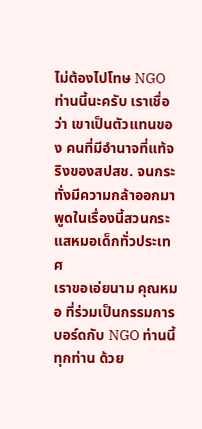ไม่ต้องไปโทษ NGO ท่านนี้นะครับ เราเชื่อว่า เขาเป็นตัวแทนของ คนที่มีอำนาจที่แท้จริงของสปสช. จนกระทั่งมีความกล้าออกมาพูดในเรื่องนี้สวนกระแสหมอเด็กทั่วประเทศ
เราขอเอ่ยนาม คุณหมอ ที่ร่วมเป็นกรรมการบอร์ดกับ NGO ท่านนี้ ทุกท่าน ด้วย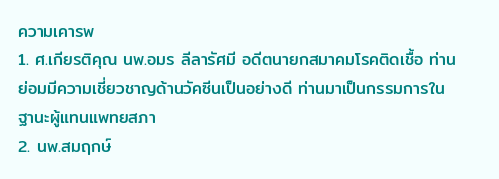ความเคารพ
1. ศ.เกียรติคุณ นพ.อมร ลีลารัศมี อดีตนายกสมาคมโรคติดเชื้อ ท่านย่อมมีความเชี่ยวชาญด้านวัคซีนเป็นอย่างดี ท่านมาเป็นกรรมการในฐานะผู้แทนแพทยสภา
2. นพ.สมฤกษ์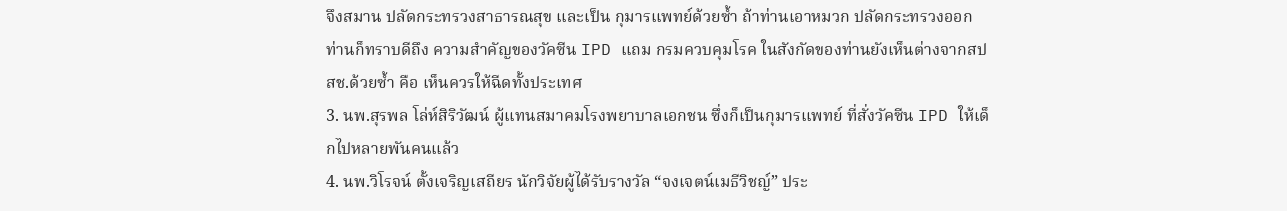จึงสมาน ปลัดกระทรวงสาธารณสุข และเป็น กุมารแพทย์ด้วยซ้ำ ถ้าท่านเอาหมวก ปลัดกระทรวงออก ท่านก็ทราบดีถึง ความสำคัญของวัคซีน IPD แถม กรมควบคุมโรค ในสังกัดของท่านยังเห็นต่างจากสปสช.ด้วยซ้ำ คือ เห็นควรให้ฉีดทั้งประเทศ
3. นพ.สุรพล โล่ห์สิริวัฒน์ ผู้แทนสมาคมโรงพยาบาลเอกชน ซึ่งก็เป็นกุมารแพทย์ ที่สั่งวัคซีน IPD ให้เด็กไปหลายพันคนแล้ว
4. นพ.วิโรจน์ ตั้งเจริญเสถียร นักวิจัยผู้ได้รับรางวัล “จงเจตน์เมธีวิชญ์” ประ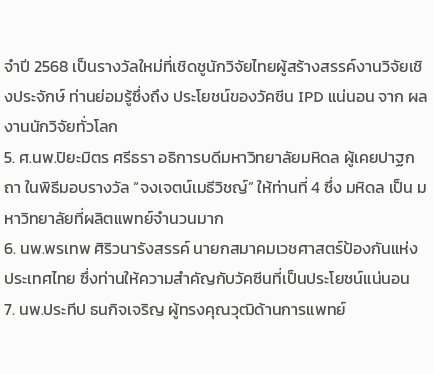จำปี 2568 เป็นรางวัลใหม่ที่เชิดชูนักวิจัยไทยผู้สร้างสรรค์งานวิจัยเชิงประจักษ์ ท่านย่อมรู้ซึ่งถึง ประโยชน์ของวัคซีน IPD แน่นอน จาก ผลงานนักวิจัยทั่วโลก
5. ศ.นพ.ปิยะมิตร ศรีธรา อธิการบดีมหาวิทยาลัยมหิดล ผู้เคยปาฐกถา ในพิธีมอบรางวัล “จงเจตน์เมธีวิชญ์” ให้ท่านที่ 4 ซึ่ง มหิดล เป็น มหาวิทยาลัยที่ผลิตแพทย์จำนวนมาก
6. นพ.พรเทพ ศิริวนารังสรรค์ นายกสมาคมเวชศาสตร์ป้องกันแห่งประเทศไทย ซึ่งท่านให้ความสำคัญกับวัคซีนที่เป็นประโยชน์แน่นอน
7. นพ.ประทีป ธนกิจเจริญ ผู้ทรงคุณวุฒิด้านการแพทย์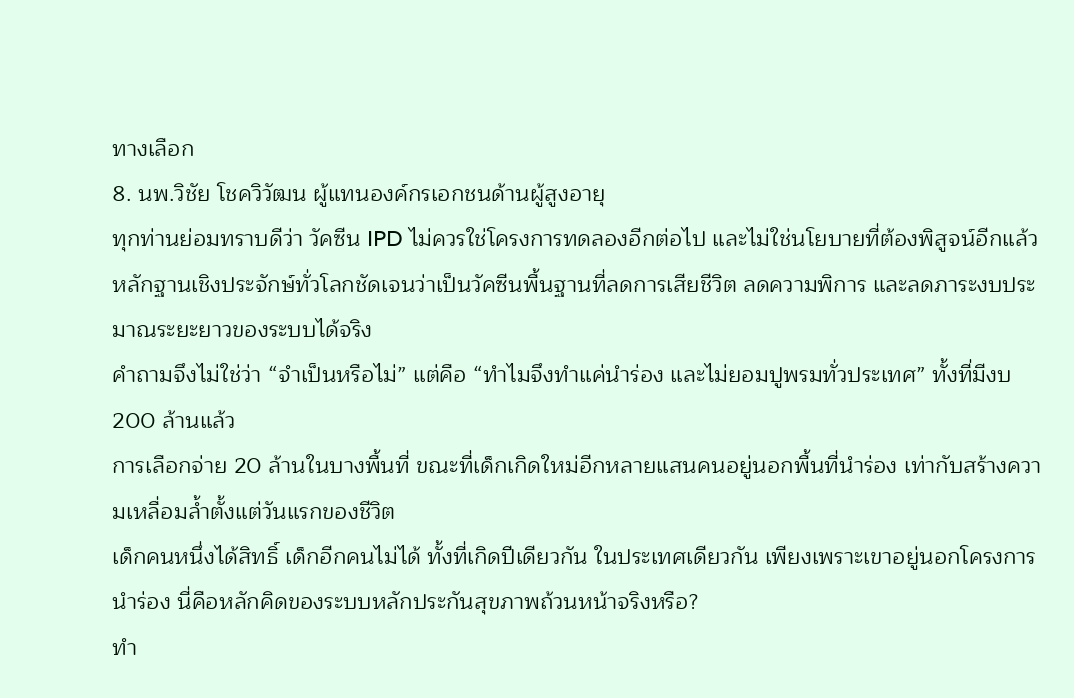ทางเลือก
8. นพ.วิชัย โชควิวัฒน ผู้แทนองค์กรเอกชนด้านผู้สูงอายุ
ทุกท่านย่อมทราบดีว่า วัคซีน IPD ไม่ควรใช่โครงการทดลองอีกต่อไป และไม่ใช่นโยบายที่ต้องพิสูจน์อีกแล้ว หลักฐานเชิงประจักษ์ทั่วโลกชัดเจนว่าเป็นวัคซีนพื้นฐานที่ลดการเสียชีวิต ลดความพิการ และลดภาระงบประมาณระยะยาวของระบบได้จริง
คำถามจึงไม่ใช่ว่า “จำเป็นหรือไม่” แต่คือ “ทำไมจึงทำแค่นำร่อง และไม่ยอมปูพรมทั่วประเทศ” ทั้งที่มีงบ 200 ล้านแล้ว
การเลือกจ่าย 20 ล้านในบางพื้นที่ ขณะที่เด็กเกิดใหม่อีกหลายแสนคนอยู่นอกพื้นที่นำร่อง เท่ากับสร้างความเหลื่อมล้ำตั้งแต่วันแรกของชีวิต
เด็กคนหนึ่งได้สิทธิ์ เด็กอีกคนไม่ได้ ทั้งที่เกิดปีเดียวกัน ในประเทศเดียวกัน เพียงเพราะเขาอยู่นอกโครงการนำร่อง นี่คือหลักคิดของระบบหลักประกันสุขภาพถ้วนหน้าจริงหรือ?
ทำ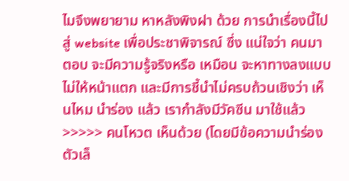ไมจึงพยายาม หาหลังพิงฝา ด้วย การนำเรื่องนี้ไปสู่ website เพื่อประชาพิจารณ์ ซึ่ง แน่ใจว่า คนมาตอบ จะมีความรู้จริงหรือ เหมือน จะหาทางลงแบบไม่ให้หน้าแตก และมีการชี้นำไม่ครบถ้วนเชิงว่า เห็นไหม นำร่อง แล้ว เรากำลังมีวัคซีน มาใช้แล้ว
>>>>> คนโหวต เห็นด้วย (โดยมีข้อความนำร่อง ตัวเล็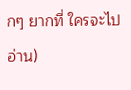กๆ ยากที่ ใครจะไปอ่าน)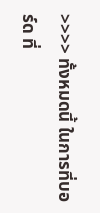>>>> ทั้งหมดนี้ ในการที่บอร์ด ที่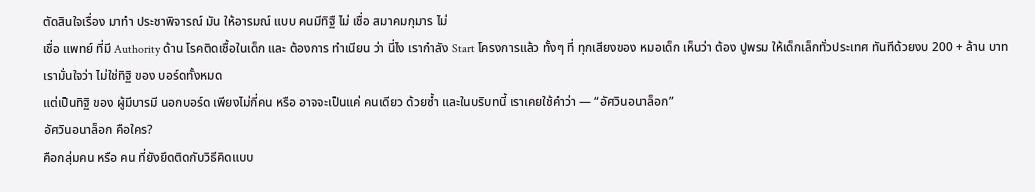ตัดสินใจเรื่อง มาทำ ประชาพิจารณ์ มัน ให้อารมณ์ แบบ คนมีทิฐื ไม่ เชื่อ สมาคมกุมาร ไม่
เชื่อ แพทย์ ที่มี Authority ด้าน โรคติดเชื้อในเด็ก และ ต้องการ ทำเนียน ว่า นี่ไง เรากำลัง Start โครงการแล้ว ทั้งๆ ที่ ทุกเสียงของ หมอเด็ก เห็นว่า ต้อง ปูพรม ให้เด็กเล็กทั่วประเทศ ทันทีด้วยงบ 200 + ล้าน บาท เรามั่นใจว่า ไม่ใช่ทิฐิ ของ บอร์ดทั้งหมด
แต่เป็นทิฐิ ของ ผู้มีบารมี นอกบอร์ด เพียงไม่กี่คน หรือ อาจจะเป็นแค่ คนเดียว ด้วยซ้ำ และในบริบทนี้ เราเคยใช้คำว่า — “อัศวินอนาล็อก”
อัศวินอนาล็อก คือใคร?
คือกลุ่มคน หรือ คน ที่ยังยึดติดกับวิธีคิดแบบ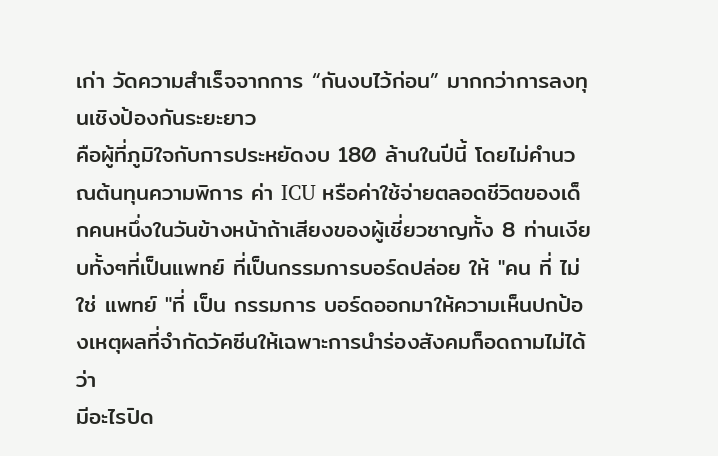เก่า วัดความสำเร็จจากการ “กันงบไว้ก่อน” มากกว่าการลงทุนเชิงป้องกันระยะยาว
คือผู้ที่ภูมิใจกับการประหยัดงบ 180 ล้านในปีนี้ โดยไม่คำนวณต้นทุนความพิการ ค่า ICU หรือค่าใช้จ่ายตลอดชีวิตของเด็กคนหนึ่งในวันข้างหน้าถ้าเสียงของผู้เชี่ยวชาญทั้ง 8 ท่านเงียบทั้งๆที่เป็นแพทย์ ที่เป็นกรรมการบอร์ดปล่อย ให้ "คน ที่ ไม่ ใช่ แพทย์ "ที่ เป็น กรรมการ บอร์ดออกมาให้ความเห็นปกป้องเหตุผลที่จำกัดวัคซีนให้เฉพาะการนำร่องสังคมก็อดถามไม่ได้ว่า
มีอะไรปิด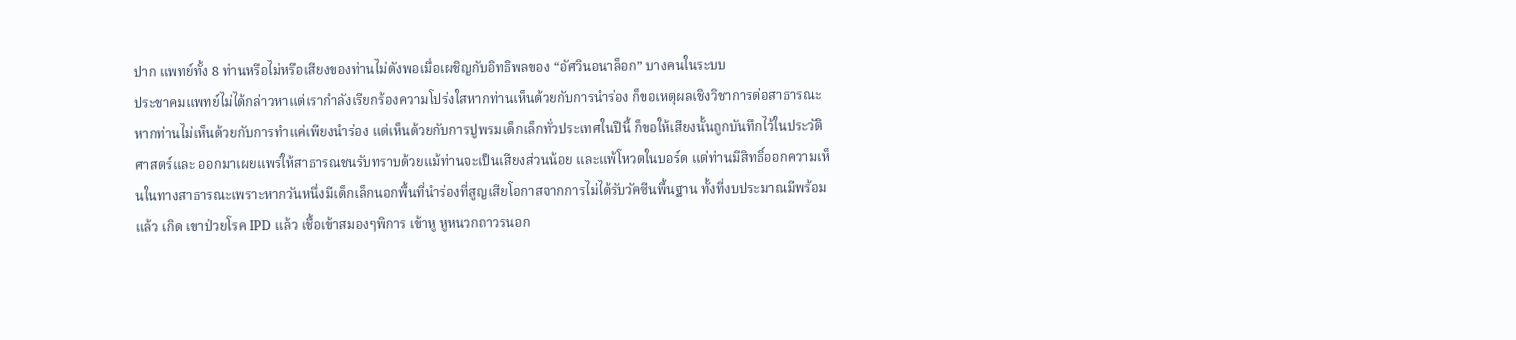ปาก แพทย์ทั้ง 8 ท่านหรือไม่หรือเสียงของท่านไม่ดังพอเมื่อเผชิญกับอิทธิพลของ “อัศวินอนาล็อก” บางคนในระบบ
ประชาคมแพทย์ไม่ได้กล่าวหาแต่เรากำลังเรียกร้องความโปร่งใสหากท่านเห็นด้วยกับการนำร่อง ก็ขอเหตุผลเชิงวิชาการต่อสาธารณะหากท่านไม่เห็นด้วยกับการทำแค่เพียงนำร่อง แต่เห็นด้วยกับการปูพรมเด็กเล็กทั่วประเทศในปีนี้ ก็ขอให้เสียงนั้นถูกบันทึกไว้ในประวัติศาสตร์และ ออกมาเผยแพร่ให้สาธารณชนรับทราบด้วยแม้ท่านจะเป็นเสียงส่วนน้อย และแพ้โหวตในบอร์ด แต่ท่านมีสิทธิ์ออกความเห็นในทางสาธารณะเพราะหากวันหนึ่งมีเด็กเล็กนอกพื้นที่นำร่องที่สูญเสียโอกาสจากการไม่ได้รับวัคซีนพื้นฐาน ทั้งที่งบประมาณมีพร้อม แล้ว เกิด เขาป่วยโรค IPD แล้ว เชื้อเข้าสมองๆพิการ เข้าหู หูหนวกถาวรนอก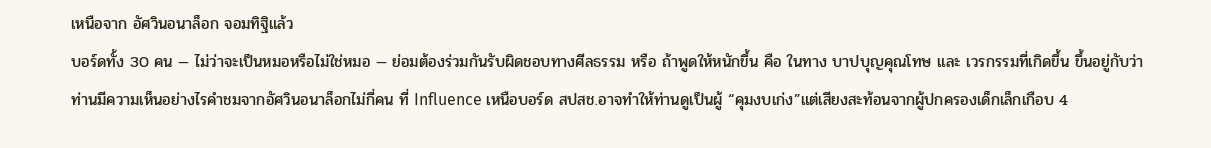เหนือจาก อัศวินอนาล็อก จอมทิฐิแล้ว
บอร์ดทั้ง 30 คน — ไม่ว่าจะเป็นหมอหรือไม่ใช่หมอ — ย่อมต้องร่วมกันรับผิดชอบทางศีลธรรม หรือ ถ้าพูดให้หนักขึ้น คือ ในทาง บาปบุญคุณโทษ และ เวรกรรมที่เกิดขึ้น ขึ้นอยู่กับว่าท่านมีความเห็นอย่างไรคำชมจากอัศวินอนาล็อกไม่กี่คน ที่ Influence เหนือบอร์ด สปสช.อาจทำให้ท่านดูเป็นผู้ “คุมงบเก่ง”แต่เสียงสะท้อนจากผู้ปกครองเด็กเล็กเกือบ 4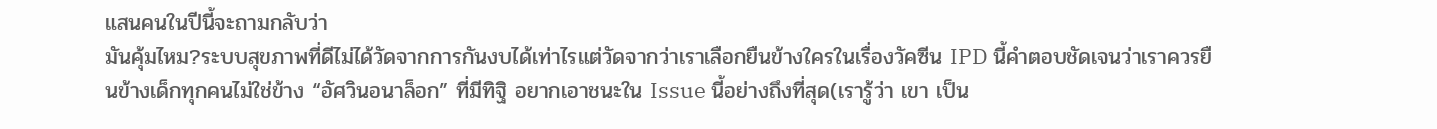แสนคนในปีนี้จะถามกลับว่า
มันคุ้มไหม?ระบบสุขภาพที่ดีไม่ได้วัดจากการกันงบได้เท่าไรแต่วัดจากว่าเราเลือกยืนข้างใครในเรื่องวัคซีน IPD นี้คำตอบชัดเจนว่าเราควรยืนข้างเด็กทุกคนไม่ใช่ข้าง “อัศวินอนาล็อก” ที่มีทิฐิ อยากเอาชนะใน Issue นี้อย่างถึงที่สุด(เรารู้ว่า เขา เป็น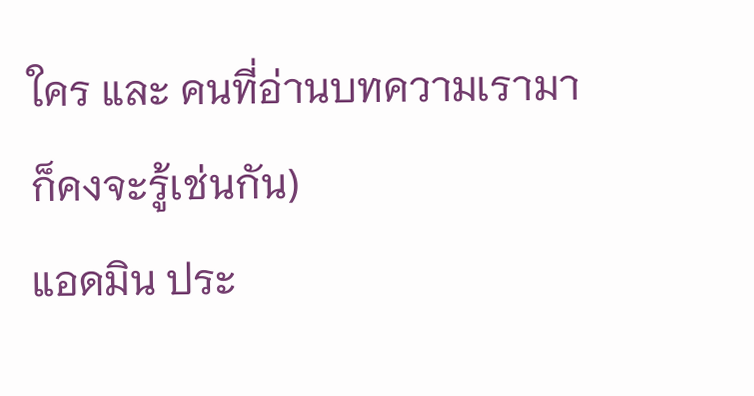ใคร และ คนที่อ่านบทความเรามาก็คงจะรู้เช่นกัน)
แอดมิน ประ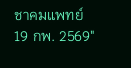ชาคมแพทย์
19 กพ. 2569"